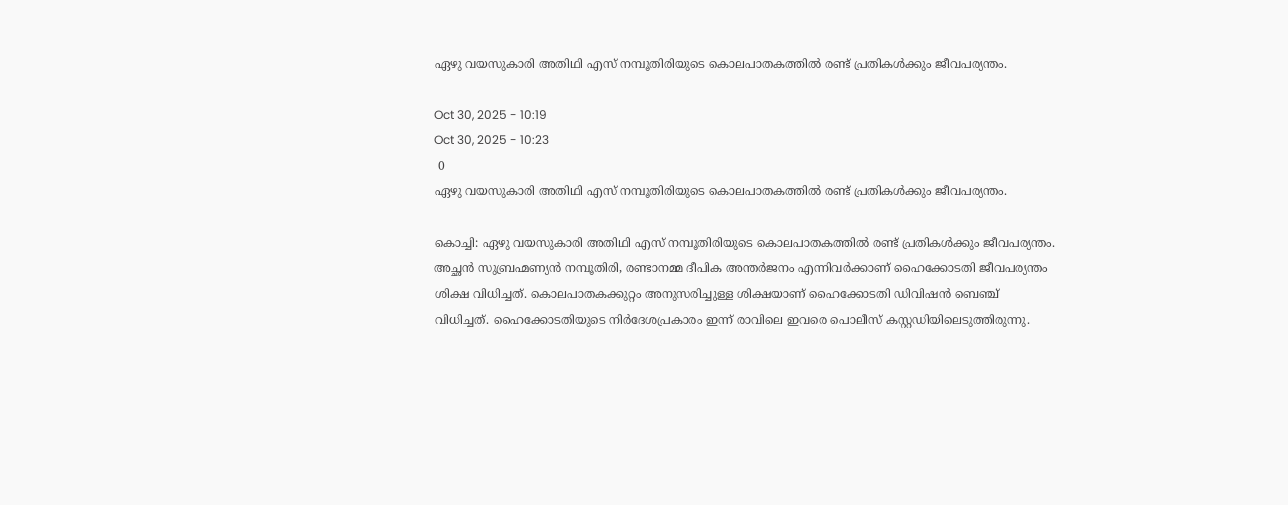ഏഴു വയസുകാരി അതിഥി എസ് നമ്പൂതിരിയുടെ കൊലപാതകത്തില്‍ രണ്ട് പ്രതികള്‍ക്കും ജീവപര്യന്തം.

Oct 30, 2025 - 10:19
Oct 30, 2025 - 10:23
 0
ഏഴു വയസുകാരി അതിഥി എസ് നമ്പൂതിരിയുടെ കൊലപാതകത്തില്‍ രണ്ട് പ്രതികള്‍ക്കും ജീവപര്യന്തം.

കൊച്ചി: ഏഴു വയസുകാരി അതിഥി എസ് നമ്പൂതിരിയുടെ കൊലപാതകത്തില്‍ രണ്ട് പ്രതികള്‍ക്കും ജീവപര്യന്തം. അച്ഛൻ സുബ്രഹ്മണ്യന്‍ നമ്പൂതിരി, രണ്ടാനമ്മ ദീപിക അന്തര്‍ജനം എന്നിവര്‍ക്കാണ് ഹൈക്കോടതി ജീവപര്യന്തം ശിക്ഷ വിധിച്ചത്. കൊലപാതകക്കുറ്റം അനുസരിച്ചുള്ള ശിക്ഷയാണ് ഹൈക്കോടതി ഡിവിഷന്‍ ബെഞ്ച് വിധിച്ചത്. ഹൈക്കോടതിയുടെ നിര്‍ദേശപ്രകാരം ഇന്ന് രാവിലെ ഇവരെ പൊലീസ് കസ്റ്റഡിയിലെടുത്തിരുന്നു.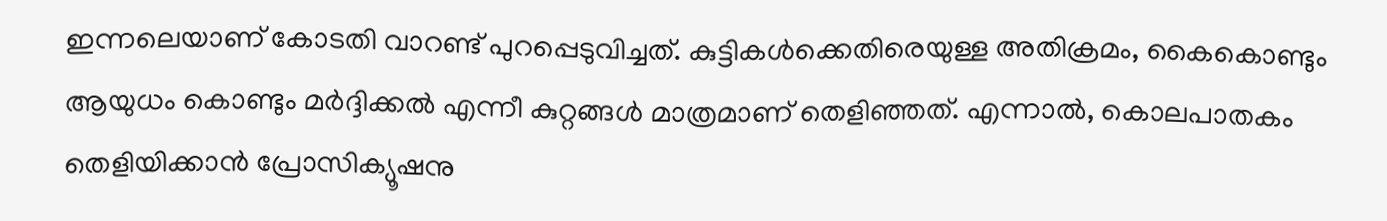ഇന്നലെയാണ് കോടതി വാറണ്ട് പുറപ്പെടുവിച്ചത്. കുട്ടികള്‍ക്കെതിരെയുള്ള അതിക്രമം, കൈകൊണ്ടും ആയുധം കൊണ്ടും മര്‍ദ്ദിക്കല്‍ എന്നീ കുറ്റങ്ങള്‍ മാത്രമാണ് തെളിഞ്ഞത്. എന്നാല്‍, കൊലപാതകം തെളിയിക്കാന്‍ പ്രോസിക്യൂഷനു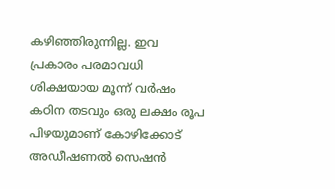കഴിഞ്ഞിരുന്നില്ല. ഇവ പ്രകാരം പരമാവധി ശിക്ഷയായ മൂന്ന് വര്‍ഷം കഠിന തടവും ഒരു ലക്ഷം രൂപ പിഴയുമാണ് കോഴിക്കോട് അഡീഷണല്‍ സെഷന്‍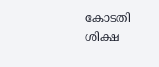കോടതി ശിക്ഷ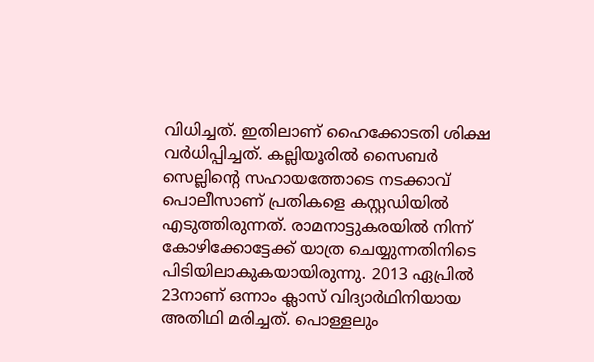വിധിച്ചത്. ഇതിലാണ് ഹൈക്കോടതി ശിക്ഷ വർധിപ്പിച്ചത്. കല്ലിയൂരില്‍ സൈബര്‍ സെല്ലിന്റെ സഹായത്തോടെ നടക്കാവ് പൊലീസാണ് പ്രതികളെ കസ്റ്റഡിയില്‍ എടുത്തിരുന്നത്. രാമനാട്ടുകരയില്‍ നിന്ന് കോഴിക്കോട്ടേക്ക് യാത്ര ചെയ്യുന്നതിനിടെ പിടിയിലാകുകയായിരുന്നു. 2013 ഏപ്രില്‍ 23നാണ് ഒന്നാം ക്ലാസ് വിദ്യാര്‍ഥിനിയായ അതിഥി മരിച്ചത്. പൊള്ളലും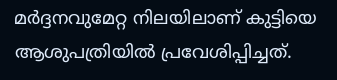മര്‍ദ്ദനവുമേറ്റ നിലയിലാണ് കുട്ടിയെ ആശുപത്രിയില്‍ പ്രവേശിപ്പിച്ചത്.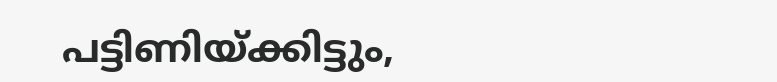പട്ടിണിയ്ക്കിട്ടും,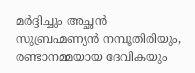മര്‍ദ്ദിച്ചും അച്ഛന്‍ സുബ്രഹ്മണ്യന്‍ നമ്പൂതിരിയും, രണ്ടാനമ്മയായ ദേവികയും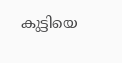കുട്ടിയെ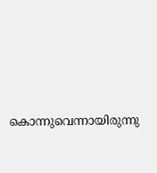കൊന്നുവെന്നായിരുന്നു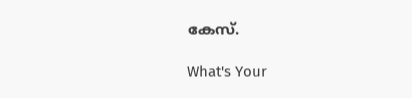കേസ്.

What's Your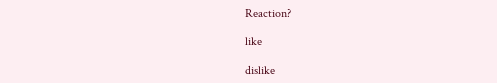Reaction?

like

dislike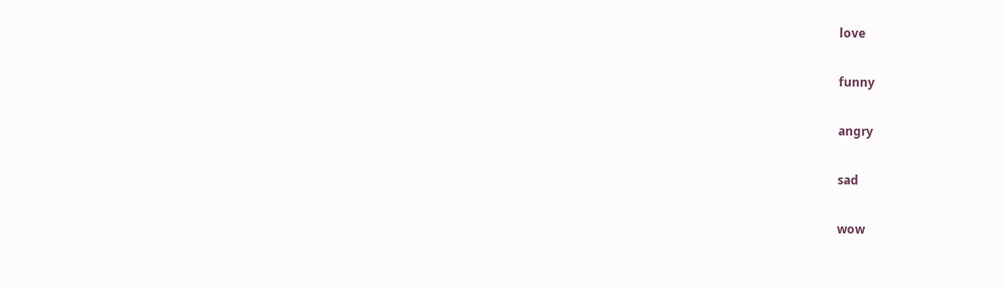love

funny

angry

sad

wow